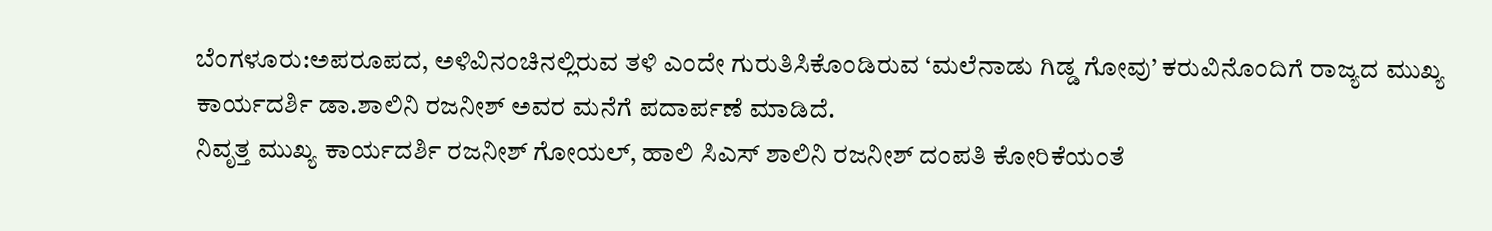ಬೆಂಗಳೂರು:ಅಪರೂಪದ, ಅಳಿವಿನಂಚಿನಲ್ಲಿರುವ ತಳಿ ಎಂದೇ ಗುರುತಿಸಿಕೊಂಡಿರುವ ‘ಮಲೆನಾಡು ಗಿಡ್ಡ ಗೋವು’ ಕರುವಿನೊಂದಿಗೆ ರಾಜ್ಯದ ಮುಖ್ಯ ಕಾರ್ಯದರ್ಶಿ ಡಾ.ಶಾಲಿನಿ ರಜನೀಶ್ ಅವರ ಮನೆಗೆ ಪದಾರ್ಪಣೆ ಮಾಡಿದೆ.
ನಿವೃತ್ತ ಮುಖ್ಯ ಕಾರ್ಯದರ್ಶಿ ರಜನೀಶ್ ಗೋಯಲ್, ಹಾಲಿ ಸಿಎಸ್ ಶಾಲಿನಿ ರಜನೀಶ್ ದಂಪತಿ ಕೋರಿಕೆಯಂತೆ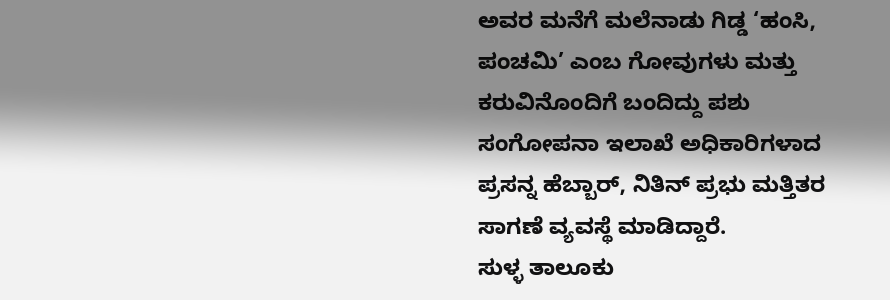ಅವರ ಮನೆಗೆ ಮಲೆನಾಡು ಗಿಡ್ಡ ‘ಹಂಸಿ, ಪಂಚಮಿ’ ಎಂಬ ಗೋವುಗಳು ಮತ್ತು ಕರುವಿನೊಂದಿಗೆ ಬಂದಿದ್ದು ಪಶು ಸಂಗೋಪನಾ ಇಲಾಖೆ ಅಧಿಕಾರಿಗಳಾದ ಪ್ರಸನ್ನ ಹೆಬ್ಬಾರ್, ನಿತಿನ್ ಪ್ರಭು ಮತ್ತಿತರ ಸಾಗಣೆ ವ್ಯವಸ್ಥೆ ಮಾಡಿದ್ದಾರೆ.
ಸುಳ್ಳ ತಾಲೂಕು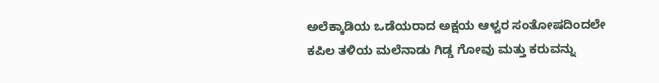ಅಲೆಕ್ಕಾಡಿಯ ಒಡೆಯರಾದ ಅಕ್ಷಯ ಆಳ್ವರ ಸಂತೋಷದಿಂದಲೇ ಕಪಿಲ ತಳಿಯ ಮಲೆನಾಡು ಗಿಡ್ಡ ಗೋವು ಮತ್ತು ಕರುವನ್ನು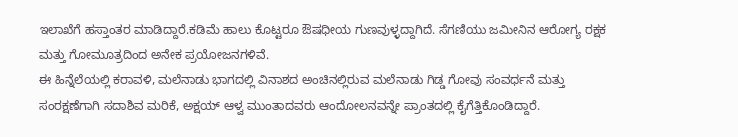ಇಲಾಖೆಗೆ ಹಸ್ತಾಂತರ ಮಾಡಿದ್ದಾರೆ.ಕಡಿಮೆ ಹಾಲು ಕೊಟ್ಟರೂ ಔಷಧೀಯ ಗುಣವುಳ್ಳದ್ದಾಗಿದೆ. ಸೆಗಣಿಯು ಜಮೀನಿನ ಆರೋಗ್ಯ ರಕ್ಷಕ ಮತ್ತು ಗೋಮೂತ್ರದಿಂದ ಅನೇಕ ಪ್ರಯೋಜನಗಳಿವೆ.
ಈ ಹಿನ್ನೆಲೆಯಲ್ಲಿ ಕರಾವಳಿ, ಮಲೆನಾಡು ಭಾಗದಲ್ಲಿ ವಿನಾಶದ ಅಂಚಿನಲ್ಲಿರುವ ಮಲೆನಾಡು ಗಿಡ್ಡ ಗೋವು ಸಂವರ್ಧನೆ ಮತ್ತು ಸಂರಕ್ಷಣೆಗಾಗಿ ಸದಾಶಿವ ಮರಿಕೆ, ಅಕ್ಷಯ್ ಆಳ್ವ ಮುಂತಾದವರು ಆಂದೋಲನವನ್ನೇ ಪ್ರಾಂತದಲ್ಲಿ ಕೈಗೆತ್ತಿಕೊಂಡಿದ್ದಾರೆ.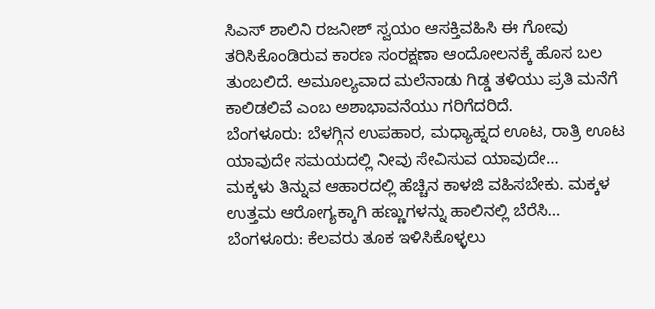ಸಿಎಸ್ ಶಾಲಿನಿ ರಜನೀಶ್ ಸ್ವಯಂ ಆಸಕ್ತಿವಹಿಸಿ ಈ ಗೋವು ತರಿಸಿಕೊಂಡಿರುವ ಕಾರಣ ಸಂರಕ್ಷಣಾ ಆಂದೋಲನಕ್ಕೆ ಹೊಸ ಬಲ ತುಂಬಲಿದೆ. ಅಮೂಲ್ಯವಾದ ಮಲೆನಾಡು ಗಿಡ್ಡ ತಳಿಯು ಪ್ರತಿ ಮನೆಗೆ ಕಾಲಿಡಲಿವೆ ಎಂಬ ಅಶಾಭಾವನೆಯು ಗರಿಗೆದರಿದೆ.
ಬೆಂಗಳೂರು: ಬೆಳಗ್ಗಿನ ಉಪಹಾರ, ಮಧ್ಯಾಹ್ನದ ಊಟ, ರಾತ್ರಿ ಊಟ ಯಾವುದೇ ಸಮಯದಲ್ಲಿ ನೀವು ಸೇವಿಸುವ ಯಾವುದೇ…
ಮಕ್ಕಳು ತಿನ್ನುವ ಆಹಾರದಲ್ಲಿ ಹೆಚ್ಚಿನ ಕಾಳಜಿ ವಹಿಸಬೇಕು. ಮಕ್ಕಳ ಉತ್ತಮ ಆರೋಗ್ಯಕ್ಕಾಗಿ ಹಣ್ಣುಗಳನ್ನು ಹಾಲಿನಲ್ಲಿ ಬೆರೆಸಿ…
ಬೆಂಗಳೂರು: ಕೆಲವರು ತೂಕ ಇಳಿಸಿಕೊಳ್ಳಲು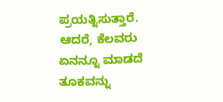ಪ್ರಯತ್ನಿಸುತ್ತಾರೆ. ಆದರೆ, ಕೆಲವರು ಏನನ್ನೂ ಮಾಡದೆ ತೂಕವನ್ನು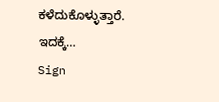ಕಳೆದುಕೊಳ್ಳುತ್ತಾರೆ. ಇದಕ್ಕೆ…
Sign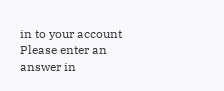in to your account
Please enter an answer in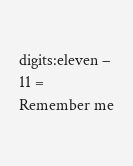digits:eleven − 11 =
Remember me